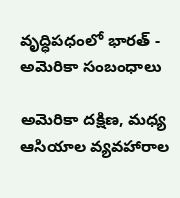వృద్ధిప‌ధంలో భార‌త్ - అమెరికా సంబంధాలు

అమెరికా ద‌క్షిణ‌, మ‌ధ్య ఆసియాల వ్య‌వ‌హారాల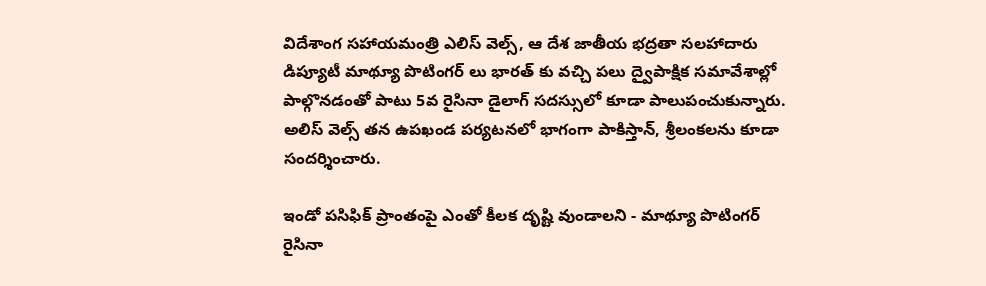విదేశాంగ స‌హాయ‌మంత్రి ఎలిస్ వెల్స్‌, ఆ దేశ జాతీయ భ‌ద్ర‌తా స‌ల‌హాదారు డిప్యూటీ మాథ్యూ పొటింగ‌ర్ లు భార‌త్ కు వ‌చ్చి ప‌లు ద్వైపాక్షిక స‌మావేశాల్లో పాల్గొన‌డంతో పాటు 5వ రైసినా డైలాగ్ స‌ద‌స్సులో కూడా పాలుపంచుకున్నారు. అలిస్ వెల్స్ త‌న ఉప‌ఖండ ప‌ర్య‌ట‌న‌లో భాగంగా పాకిస్తాన్‌, శ్రీ‌లంక‌ల‌ను కూడా సంద‌ర్శించారు.

ఇండో ప‌సిఫిక్ ప్రాంతంపై ఎంతో కీల‌క దృష్టి వుండాల‌ని - మాథ్యూ పొటింగ‌ర్ రైసినా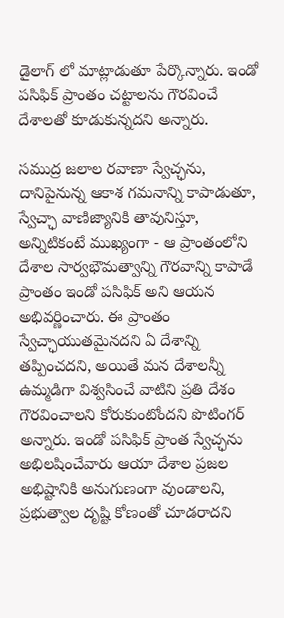డైలాగ్ లో మాట్లాడుతూ పేర్కొన్నారు. ఇండో ప‌సిఫిక్ ప్రాంతం చ‌ట్టాల‌ను గౌర‌వించే దేశాల‌తో కూడుకున్న‌ద‌ని అన్నారు.

స‌ముద్ర జ‌లాల ర‌వాణా స్వేచ్ఛ‌ను, దానిపైనున్న ఆకాశ గ‌మ‌నాన్ని కాపాడుతూ, స్వేచ్ఛా వాణిజ్యానికి తావునిస్తూ, అన్నిటికంటే ముఖ్యంగా - ఆ ప్రాంతంలోని దేశాల సార్వ‌భౌమ‌త్వాన్ని గౌర‌వాన్ని కాపాడే ప్రాంతం ఇండో ప‌సిఫిక్ అని ఆయ‌న అభివ‌ర్ణించారు. ఈ ప్రాంతం స్వేచ్ఛాయుత‌మైన‌ద‌ని ఏ దేశాన్ని త‌ప్పించ‌ద‌ని, అయితే మ‌న దేశాల‌న్నీ ఉమ్మ‌డిగా విశ్వ‌సించే వాటిని ప్ర‌తి దేశం గౌర‌వించాల‌ని కోరుకుంటోంద‌ని పొటింగ‌ర్ అన్నారు. ఇండో ప‌సిఫిక్ ప్రాంత స్వేచ్ఛ‌ను అభిల‌షించేవారు ఆయా దేశాల ప్ర‌జ‌ల అభిష్టానికి అనుగుణంగా వుండాల‌ని, ప్ర‌భుత్వాల దృష్టి కోణంతో చూడ‌రాద‌ని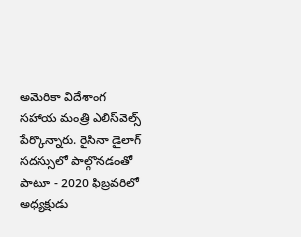అమెరికా విదేశాంగ స‌హాయ మంత్రి ఎలిస్‌వెల్స్ పేర్కొన్నారు. రైసినా డైలాగ్ స‌ద‌స్సులో పాల్గొన‌డంతో పాటూ - 2020 ఫిబ్ర‌వ‌రిలో అధ్య‌క్షుడు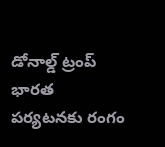డోనాల్డ్ ట్రంప్ భార‌త ప‌ర్య‌ట‌న‌కు రంగం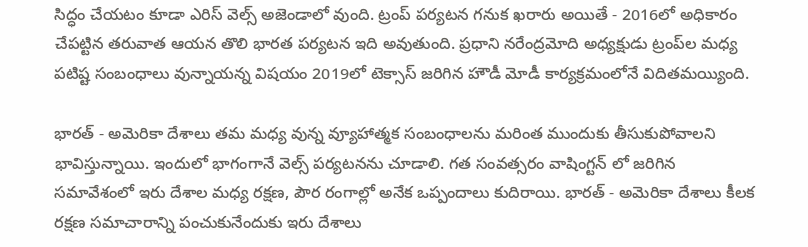సిద్ధం చేయ‌టం కూడా ఎరిస్ వెల్స్ అజెండాలో వుంది. ట్రంప్ ప‌ర్య‌ట‌న గ‌నుక ఖ‌రారు అయితే - 2016లో అధికారం చేప‌ట్టిన త‌రువాత ఆయ‌న తొలి భార‌త ప‌ర్య‌ట‌న ఇది అవుతుంది. ప్ర‌ధాని న‌రేంద్ర‌మోది అధ్య‌క్షుడు ట్రంప్‌ల మ‌ధ్య ప‌టిష్ట సంబంధాలు వున్నాయ‌న్న విష‌యం 2019లో టెక్సాస్ జ‌రిగిన హౌడీ మోడీ కార్య‌క్ర‌మంలోనే విదిత‌మ‌య్యింది.

భార‌త్ - అమెరికా దేశాలు త‌మ మ‌ధ్య వున్న వ్యూహాత్మ‌క సంబంధాల‌ను మ‌రింత ముందుకు తీసుకుపోవాల‌ని భావిస్తున్నాయి. ఇందులో భాగంగానే వెల్స్ ప‌ర్య‌ట‌న‌ను చూడాలి. గ‌త సంవ‌త్స‌రం వాషింగ్ట‌న్ లో జ‌రిగిన స‌మావేశంలో ఇరు దేశాల మ‌ధ్య ర‌క్ష‌ణ‌, పౌర రంగాల్లో అనేక ఒప్పందాలు కుదిరాయి. భార‌త్ - అమెరికా దేశాలు కీల‌క ర‌క్ష‌ణ స‌మాచారాన్ని పంచుకునేందుకు ఇరు దేశాలు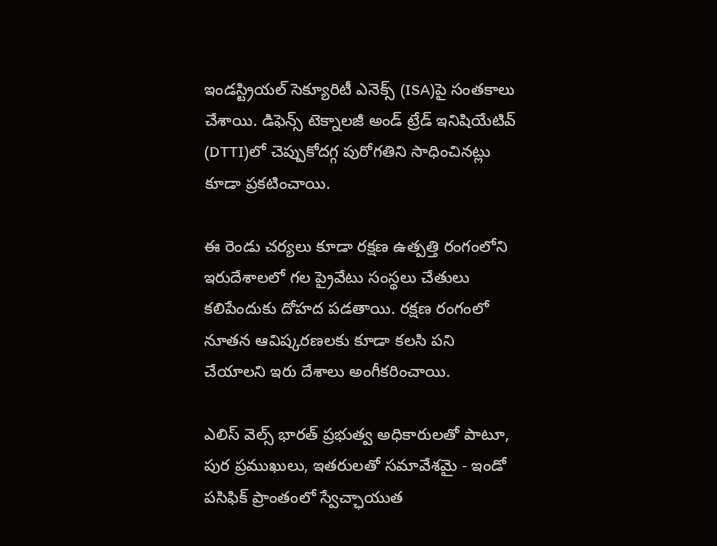ఇండ‌స్ట్రియ‌ల్ సెక్యూరిటీ ఎనెక్స్ (ISA)పై సంత‌కాలు చేశాయి. డిఫెన్స్ టెక్నాల‌జీ అండ్ ట్రేడ్ ఇనిషియేటివ్ (DTTI)లో చెప్పుకోద‌గ్గ పురోగ‌తిని సాధించిన‌ట్లు కూడా ప్ర‌క‌టించాయి.

ఈ రెండు చ‌ర్య‌లు కూడా ర‌క్ష‌ణ ఉత్ప‌త్తి రంగంలోని ఇరుదేశాల‌లో గ‌ల ప్రైవేటు సంస్థ‌లు చేతులు క‌లిపేందుకు దోహ‌ద ప‌డ‌తాయి. ర‌క్ష‌ణ రంగంలో నూత‌న ఆవిష్క‌ర‌ణ‌ల‌కు కూడా క‌ల‌సి ప‌ని చేయాల‌ని ఇరు దేశాలు అంగీక‌రించాయి.

ఎలిస్ వెల్స్ భార‌త్ ప్ర‌భుత్వ అధికారుల‌తో పాటూ, పుర ప్ర‌ముఖులు, ఇత‌రుల‌తో స‌మావేశ‌మై - ఇండో ప‌సిఫిక్ ప్రాంతంలో స్వేచ్ఛాయుత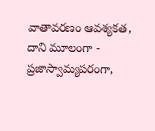వాతావ‌ర‌ణం ఆవ‌శ్య‌క‌త‌, దాని మూలంగా - ప్ర‌జాస్వామ్య‌ప‌రంగా,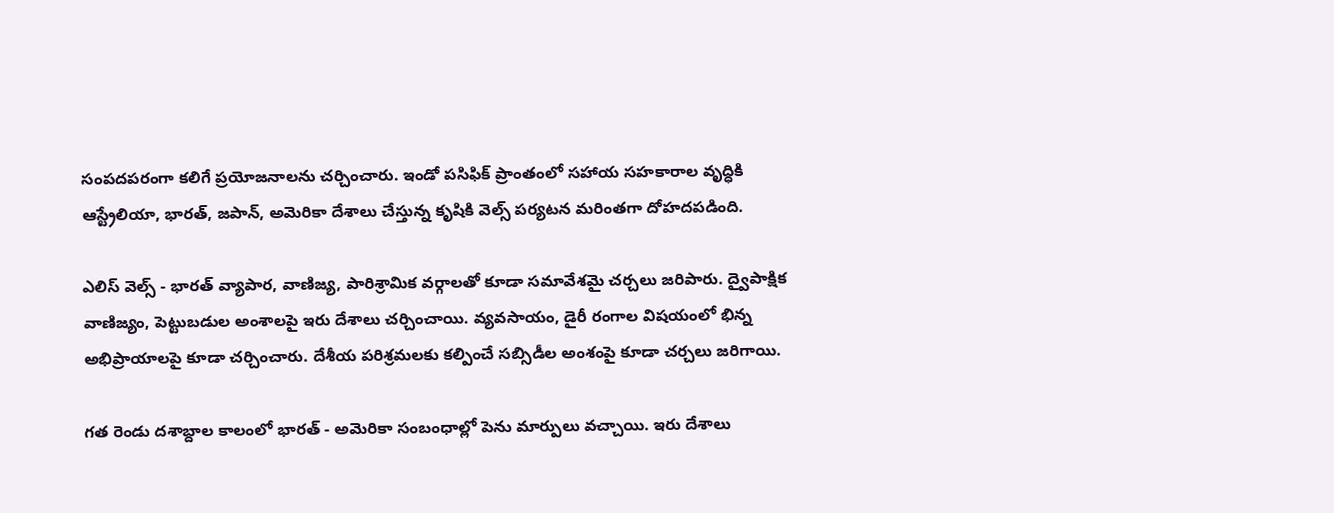సంప‌దప‌రంగా క‌లిగే ప్ర‌యోజ‌నాల‌ను చ‌ర్చించారు. ఇండో ప‌సిఫిక్ ప్రాంతంలో స‌హాయ స‌హ‌కారాల వృద్ధికి ఆస్ట్రేలియా, భార‌త్‌, జ‌పాన్‌, అమెరికా దేశాలు చేస్తున్న కృషికి వెల్స్ ప‌ర్య‌ట‌న మ‌రింత‌గా దోహ‌ద‌ప‌డింది.

ఎలిస్ వెల్స్ - భార‌త్ వ్యాపార‌, వాణిజ్య‌, పారిశ్రామిక వ‌ర్గాల‌తో కూడా స‌మావేశ‌మై చ‌ర్చ‌లు జ‌రిపారు. ద్వైపాక్షిక వాణిజ్యం, పెట్టుబ‌డుల అంశాల‌పై ఇరు దేశాలు చ‌ర్చించాయి. వ్య‌వ‌సాయం, డైరీ రంగాల విష‌యంలో భిన్న అభిప్రాయాల‌పై కూడా చ‌ర్చించారు. దేశీయ ప‌రిశ్ర‌మ‌ల‌కు క‌ల్పించే స‌బ్సిడీల అంశంపై కూడా చ‌ర్చ‌లు జ‌రిగాయి.

గ‌త రెండు ద‌శాబ్దాల కాలంలో భార‌త్ - అమెరికా సంబంధాల్లో పెను మార్పులు వ‌చ్చాయి. ఇరు దేశాలు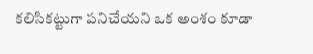క‌లిసిక‌ట్టుగా ప‌నిచేయ‌ని ఒక అంశం కూడా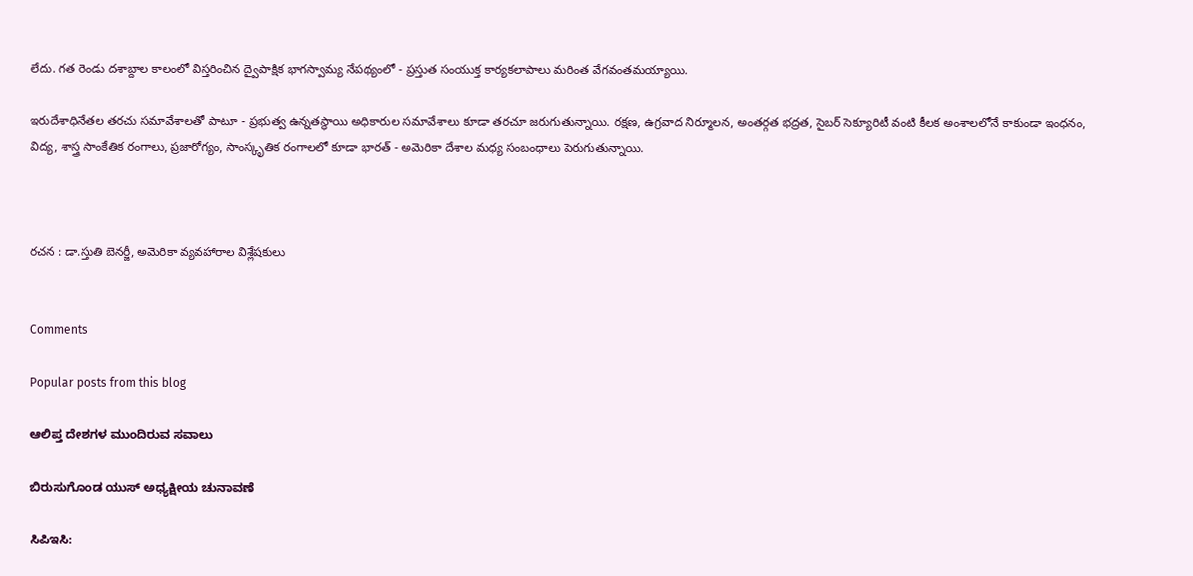లేదు. గ‌త రెండు ద‌శాబ్దాల కాలంలో విస్త‌రించిన ద్వైపాక్షిక భాగ‌స్వామ్య నేప‌థ్యంలో - ప్ర‌స్తుత సంయుక్త కార్య‌క‌లాపాలు మ‌రింత వేగ‌వంత‌మ‌య్యాయి.

ఇరుదేశాధినేత‌ల త‌ర‌చు స‌మావేశాల‌తో పాటూ - ప్ర‌భుత్వ ఉన్న‌తస్థాయి అధికారుల స‌మావేశాలు కూడా త‌ర‌చూ జ‌రుగుతున్నాయి. ర‌క్ష‌ణ‌, ఉగ్ర‌వాద నిర్మూల‌న‌, అంత‌ర్గ‌త భ‌ద్ర‌త‌, సైబ‌ర్ సెక్యూరిటీ వంటి కీల‌క అంశాల‌లోనే కాకుండా ఇంధ‌నం, విద్య‌, శాస్త్ర సాంకేతిక రంగాలు, ప్ర‌జారోగ్యం, సాంస్కృతిక రంగాల‌లో కూడా భార‌త్ - అమెరికా దేశాల మ‌ధ్య సంబంధాలు పెరుగుతున్నాయి.



ర‌చ‌న : డా.స్తుతి బెన‌ర్జీ, అమెరికా వ్య‌వ‌హారాల విశ్లేష‌కులు


Comments

Popular posts from this blog

ಆಲಿಪ್ತ ದೇಶಗಳ ಮುಂದಿರುವ ಸವಾಲು

ಬಿರುಸುಗೊಂಡ ಯುಸ್ ಅಧ್ಯಕ್ಷೀಯ ಚುನಾವಣೆ

ಸಿಪಿಇಸಿ: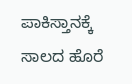ಪಾಕಿಸ್ತಾನಕ್ಕೆ ಸಾಲದ ಹೊರೆ